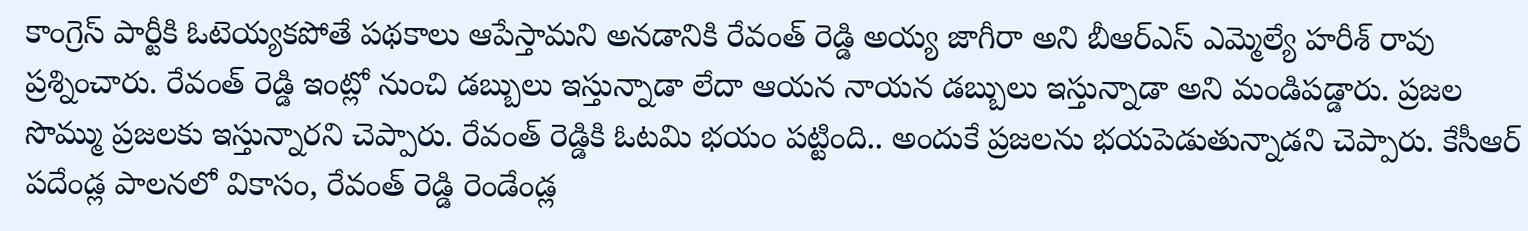కాంగ్రెస్ పార్టీకి ఓటెయ్యకపోతే పథకాలు ఆపేస్తామని అనడానికి రేవంత్ రెడ్డి అయ్య జాగీరా అని బీఆర్ఎస్ ఎమ్మెల్యే హరీశ్ రావు ప్రశ్నించారు. రేవంత్ రెడ్డి ఇంట్లో నుంచి డబ్బులు ఇస్తున్నాడా లేదా ఆయన నాయన డబ్బులు ఇస్తున్నాడా అని మండిపడ్డారు. ప్రజల సొమ్ము ప్రజలకు ఇస్తున్నారని చెప్పారు. రేవంత్ రెడ్డికి ఓటమి భయం పట్టింది.. అందుకే ప్రజలను భయపెడుతున్నాడని చెప్పారు. కేసీఆర్ పదేండ్ల పాలనలో వికాసం, రేవంత్ రెడ్డి రెండేండ్ల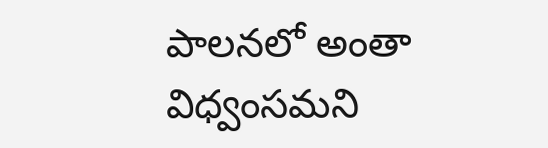పాలనలో అంతా విధ్వంసమని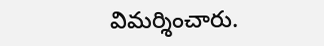విమర్శించారు.